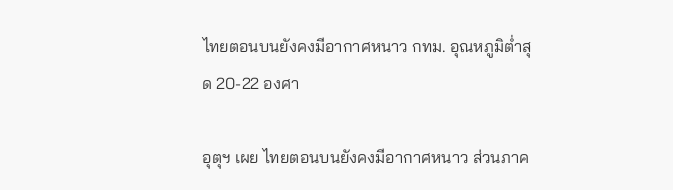ไทยตอนบนยังคงมีอากาศหนาว กทม. อุณหภูมิต่ำสุด 20-22 องศา

อุตุฯ เผย ไทยตอนบนยังคงมีอากาศหนาว ส่วนภาค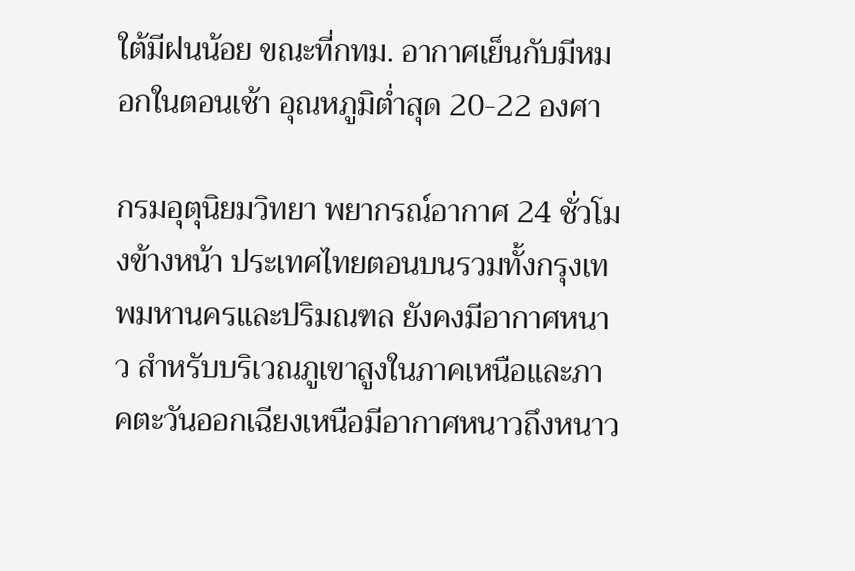ใต้มีฝนน้อย ขณะที่กทม. อากาศเย็นกับมีหมอกในตอนเช้า อุณหภูมิต่ำสุด 20-22 องศา

กรมอุตุนิยมวิทยา พยากรณ์อากาศ 24 ชั่วโมงข้างหน้า ประเทศไทยตอนบนรวมทั้งกรุงเทพมหานครและปริมณฑล ยังคงมีอากาศหนาว สำหรับบริเวณภูเขาสูงในภาคเหนือและภาคตะวันออกเฉียงเหนือมีอากาศหนาวถึงหนาว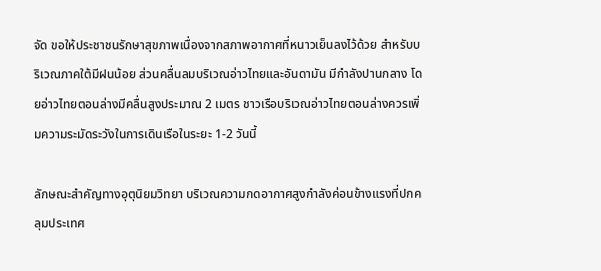จัด ขอให้ประชาชนรักษาสุขภาพเนื่องจากสภาพอากาศที่หนาวเย็นลงไว้ด้วย สำหรับบริเวณภาคใต้มีฝนน้อย ส่วนคลื่นลมบริเวณอ่าวไทยและอันดามัน มีกำลังปานกลาง โดยอ่าวไทยตอนล่างมีคลื่นสูงประมาณ 2 เมตร ชาวเรือบริเวณอ่าวไทยตอนล่างควรเพิ่มความระมัดระวังในการเดินเรือในระยะ 1-2 วันนี้

ลักษณะสำคัญทางอุตุนิยมวิทยา บริเวณความกดอากาศสูงกำลังค่อนข้างแรงที่ปกคลุมประเทศ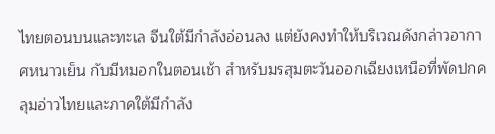ไทยตอนบนและทะเล จีนใต้มีกำลังอ่อนลง แต่ยังคงทำให้บริเวณดังกล่าวอากาศหนาวเย็น กับมีหมอกในตอนเช้า สำหรับมรสุมตะวันออกเฉียงเหนือที่พัดปกคลุมอ่าวไทยและภาคใต้มีกำลัง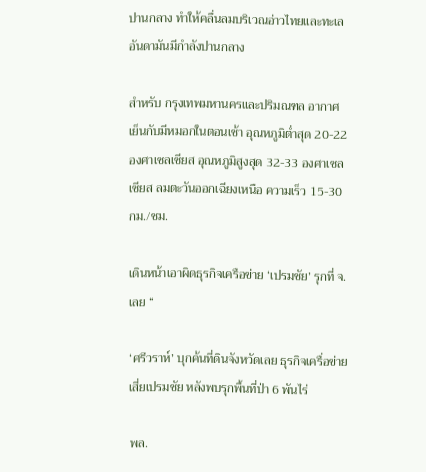ปานกลาง ทำให้คลื่นลมบริเวณอ่าวไทยและทะเลอันดามันมีกำลังปานกลาง

สำหรับ กรุงเทพมหานครและปริมณฑล อากาศเย็นกับมีหมอกในตอนเช้า อุณหภูมิต่ำสุด 20-22 องศาเซลเซียส อุณหภูมิสูงสุด 32-33 องศาเซลเซียส ลมตะวันออกเฉียงเหนือ ความเร็ว 15-30 กม./ชม.

เดินหน้าเอาผิดธุรกิจเครือข่าย ‘เปรมชัย’ รุกที่ จ.เลย “

‘ศรีวราห์’ บุกค้นที่ดินจังหวัดเลย ธุรกิจเครื่อข่าย เสี่ยเปรมชัย หลังพบรุกพื้นที่ป่า 6 พันไร่

พล.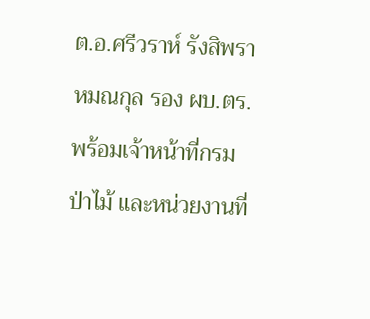ต.อ.ศรีวราห์ รังสิพราหมณกุล รอง ผบ.ตร. พร้อมเจ้าหน้าที่กรมป่าไม้ และหน่วยงานที่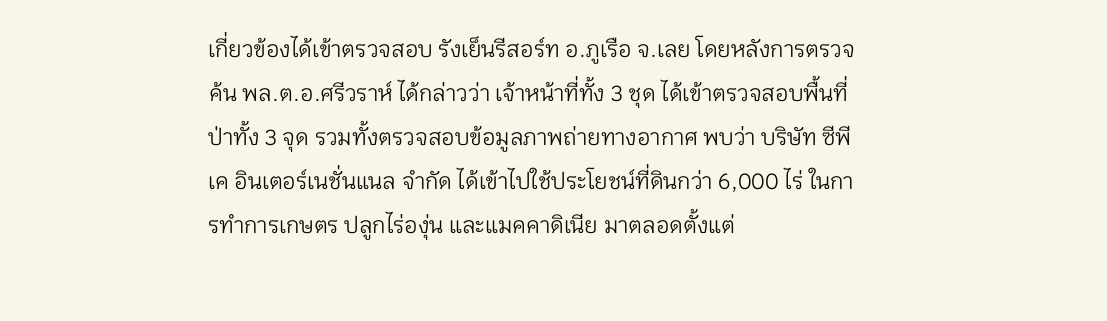เกี่ยวข้องได้เข้าตรวจสอบ รังเย็นรีสอร์ท อ.ภูเรือ จ.เลย โดยหลังการตรวจค้น พล.ต.อ.ศรีวราห์ ได้กล่าวว่า เจ้าหน้าที่ทั้ง 3 ชุด ได้เข้าตรวจสอบพื้นที่ป่าทั้ง 3 จุด รวมทั้งตรวจสอบข้อมูลภาพถ่ายทางอากาศ พบว่า บริษัท ซีพีเค อินเตอร์เนชั่นแนล จำกัด ได้เข้าไปใช้ประโยชน์ที่ดินกว่า 6,000 ไร่ ในการทำการเกษตร ปลูกไร่องุ่น และแมคคาดิเนีย มาตลอดตั้งแต่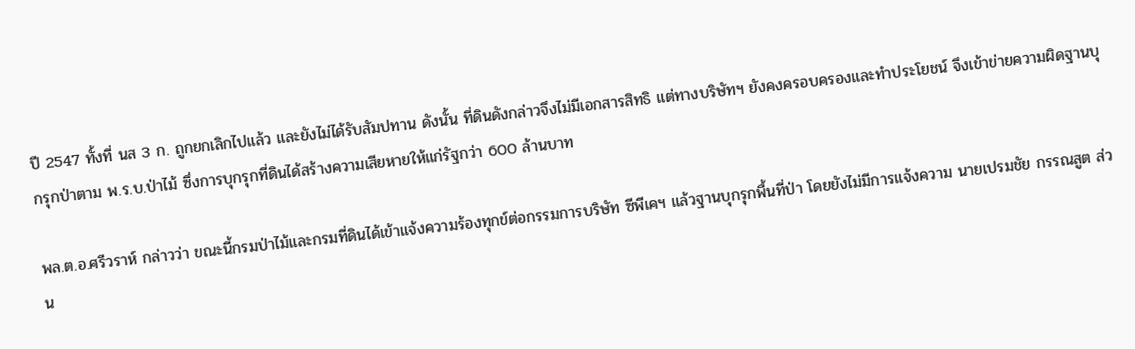ปี 2547 ทั้งที่ นส 3 ก. ถูกยกเลิกไปแล้ว และยังไม่ได้รับสัมปทาน ดังนั้น ที่ดินดังกล่าวจึงไม่มีเอกสารสิทธิ แต่ทางบริษัทฯ ยังคงครอบครองและทำประโยชน์ จึงเข้าข่ายความผิดฐานบุกรุกป่าตาม พ.ร.บ.ป่าไม้ ซึ่งการบุกรุกที่ดินได้สร้างความเสียหายให้แก่รัฐกว่า 600 ล้านบาท

พล.ต.อ.ศรีวราห์ กล่าวว่า ขณะนี้กรมป่าไม้และกรมที่ดินได้เข้าแจ้งความร้องทุกข์ต่อกรรมการบริษัท ซีพีเคฯ แล้วฐานบุกรุกพื้นที่ป่า โดยยังไม่มีการแจ้งความ นายเปรมชัย กรรณสูต ส่วน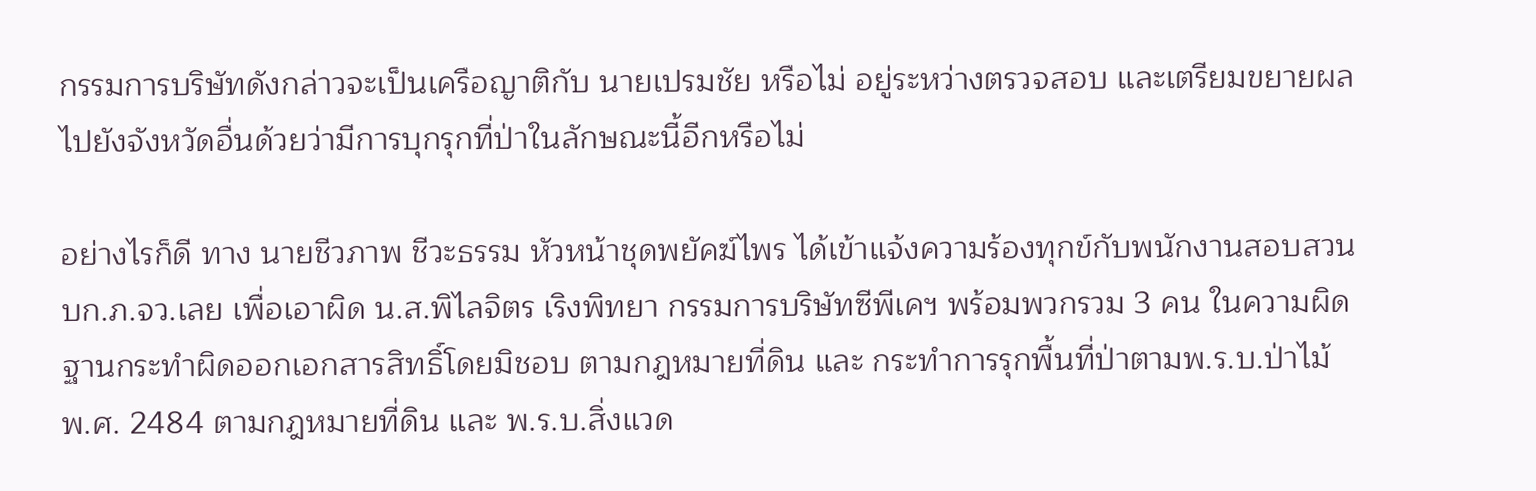กรรมการบริษัทดังกล่าวจะเป็นเครือญาติกับ นายเปรมชัย หรือไม่ อยู่ระหว่างตรวจสอบ และเตรียมขยายผลไปยังจังหวัดอื่นด้วยว่ามีการบุกรุกที่ป่าในลักษณะนี้อีกหรือไม่

อย่างไรก็ดี ทาง นายชีวภาพ ชีวะธรรม หัวหน้าชุดพยัคฆ์ไพร ได้เข้าแจ้งความร้องทุกข์กับพนักงานสอบสวน บก.ภ.จว.เลย เพื่อเอาผิด น.ส.พิไลจิตร เริงพิทยา กรรมการบริษัทซีพีเคฯ พร้อมพวกรวม 3 คน ในความผิดฐานกระทำผิดออกเอกสารสิทธิ์โดยมิชอบ ตามกฎหมายที่ดิน และ กระทำการรุกพื้นที่ป่าตามพ.ร.บ.ป่าไม้ พ.ศ. 2484 ตามกฎหมายที่ดิน และ พ.ร.บ.สิ่งแวด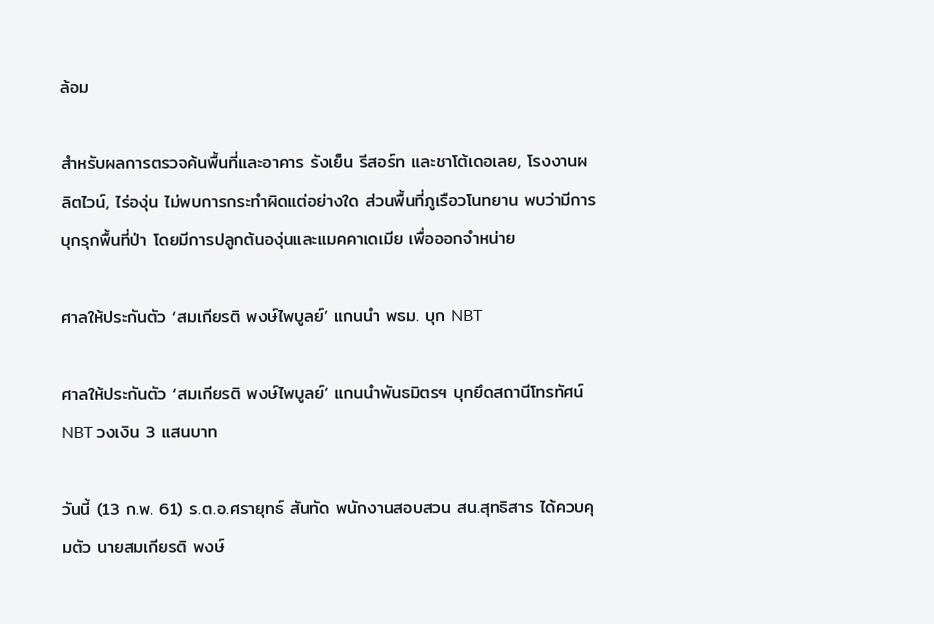ล้อม

สำหรับผลการตรวจค้นพื้นที่และอาคาร รังเย็น รีสอร์ท และชาโต้เดอเลย, โรงงานผลิตไวน์, ไร่องุ่น ไม่พบการกระทำผิดแต่อย่างใด ส่วนพื้นที่ภูเรือวโนทยาน พบว่ามีการบุกรุกพื้นที่ป่า โดยมีการปลูกต้นองุ่นและแมคคาเดเมีย เพื่อออกจำหน่าย

ศาลให้ประกันตัว ‘สมเกียรติ พงษ์ไพบูลย์’ แกนนำ พธม. บุก NBT

ศาลให้ประกันตัว ‘สมเกียรติ พงษ์ไพบูลย์’ แกนนำพันธมิตรฯ บุกยึดสถานีโทรทัศน์ NBT วงเงิน 3 แสนบาท

วันนี้ (13 ก.พ. 61) ร.ต.อ.ศรายุทธ์ สันทัด พนักงานสอบสวน สน.สุทธิสาร ได้ควบคุมตัว นายสมเกียรติ พงษ์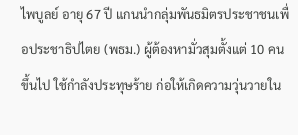ไพบูลย์ อายุ 67 ปี แกนนำกลุ่มพันธมิตรประชาชนเพื่อประชาธิปไตย (พธม.) ผู้ต้องหามั่วสุมตั้งแต่ 10 คนขึ้นไป ใช้กำลังประทุษร้าย ก่อให้เกิดความวุ่นวายใน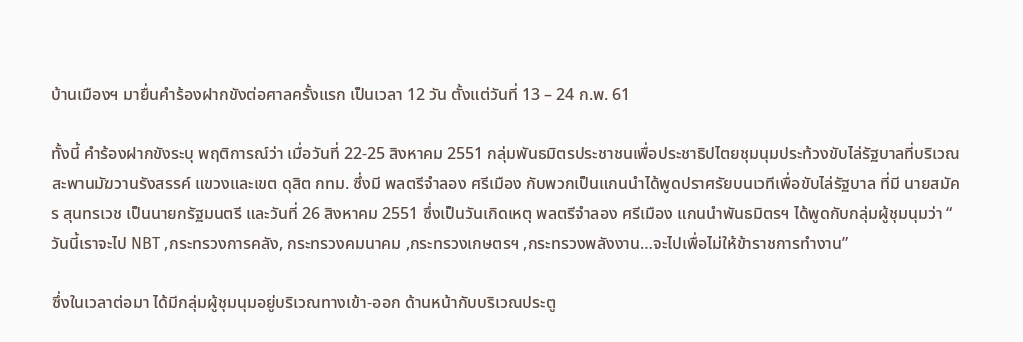บ้านเมืองฯ มายื่นคำร้องฝากขังต่อศาลครั้งแรก เป็นเวลา 12 วัน ตั้งแต่วันที่ 13 – 24 ก.พ. 61

ทั้งนี้ คำร้องฝากขังระบุ พฤติการณ์ว่า เมื่อวันที่ 22-25 สิงหาคม 2551 กลุ่มพันธมิตรประชาชนเพื่อประชาธิปไตยชุมนุมประท้วงขับไล่รัฐบาลที่บริเวณสะพานมัฆวานรังสรรค์ แขวงและเขต ดุสิต กทม. ซึ่งมี พลตรีจำลอง ศรีเมือง กับพวกเป็นแกนนำได้พูดปราศรัยบนเวทีเพื่อขับไล่รัฐบาล ที่มี นายสมัคร สุนทรเวช เป็นนายกรัฐมนตรี และวันที่ 26 สิงหาคม 2551 ซึ่งเป็นวันเกิดเหตุ พลตรีจำลอง ศรีเมือง แกนนำพันธมิตรฯ ได้พูดกับกลุ่มผู้ชุมนุมว่า “ วันนี้เราจะไป NBT ,กระทรวงการคลัง, กระทรวงคมนาคม ,กระทรวงเกษตรฯ ,กระทรวงพลังงาน…จะไปเพื่อไม่ให้ข้าราชการทำงาน”

ซึ่งในเวลาต่อมา ได้มีกลุ่มผู้ชุมนุมอยู่บริเวณทางเข้า-ออก ด้านหน้ากับบริเวณประตู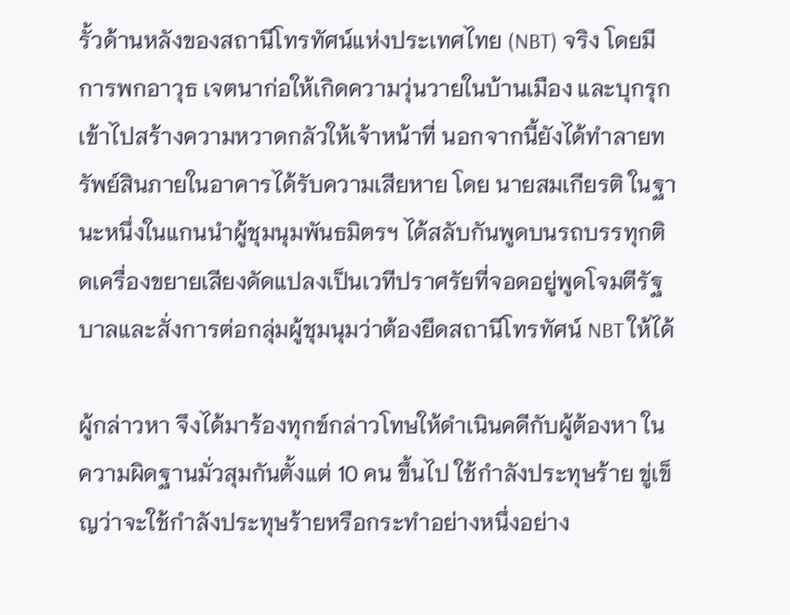รั้วด้านหลังของสถานีโทรทัศน์แห่งประเทศไทย (NBT) จริง โดยมีการพกอาวุธ เจตนาก่อให้เกิดความวุ่นวายในบ้านเมือง และบุกรุกเข้าไปสร้างความหวาดกลัวให้เจ้าหน้าที่ นอกจากนี้ยังได้ทำลายทรัพย์สินภายในอาคารได้รับความเสียหาย โดย นายสมเกียรติ ในฐานะหนึ่งในแกนนำผู้ชุมนุมพันธมิตรฯ ได้สลับกันพูดบนรถบรรทุกติดเครื่องขยายเสียงดัดแปลงเป็นเวทีปราศรัยที่จอดอยู่พูดโจมตีรัฐบาลและสั่งการต่อกลุ่มผู้ชุมนุมว่าต้องยึดสถานีโทรทัศน์ NBT ให้ได้

ผู้กล่าวหา จึงได้มาร้องทุกข์กล่าวโทษให้ดำเนินคดีกับผู้ต้องหา ในความผิดฐานมั่วสุมกันตั้งแต่ 10 คน ขึ้นไป ใช้กำลังประทุษร้าย ขู่เข็ญว่าจะใช้กำลังประทุษร้ายหรือกระทำอย่างหนึ่งอย่าง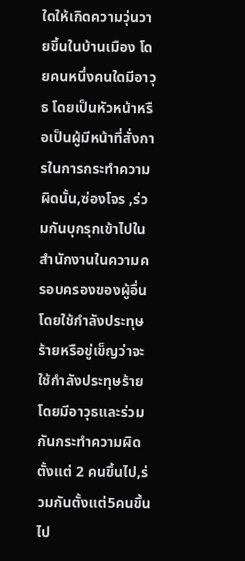ใดให้เกิดความวุ่นวายขึ้นในบ้านเมือง โดยคนหนึ่งคนใดมีอาวุธ โดยเป็นหัวหน้าหรือเป็นผู้มีหน้าที่สั่งการในการกระทำความผิดนั้น,ซ่องโจร ,ร่วมกันบุกรุกเข้าไปในสำนักงานในความครอบครองของผู้อื่นโดยใช้กำลังประทุษร้ายหรือขู่เข็ญว่าจะใช้กำลังประทุษร้าย โดยมีอาวุธและร่วมกันกระทำความผิดตั้งแต่ 2 คนขึ้นไป,ร่วมกันตั้งแต่5คนขึ้นไป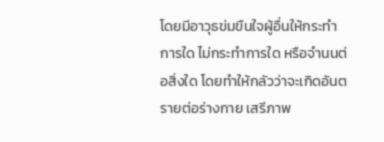โดยมีอาวุธข่มขืนใจผู้อื่นให้กระทำการใด ไม่กระทำการใด หรือจำนนต่อสิ่งใด โดยทำให้กลัวว่าจะเกิดอันตรายต่อร่างกาย เสรีภาพ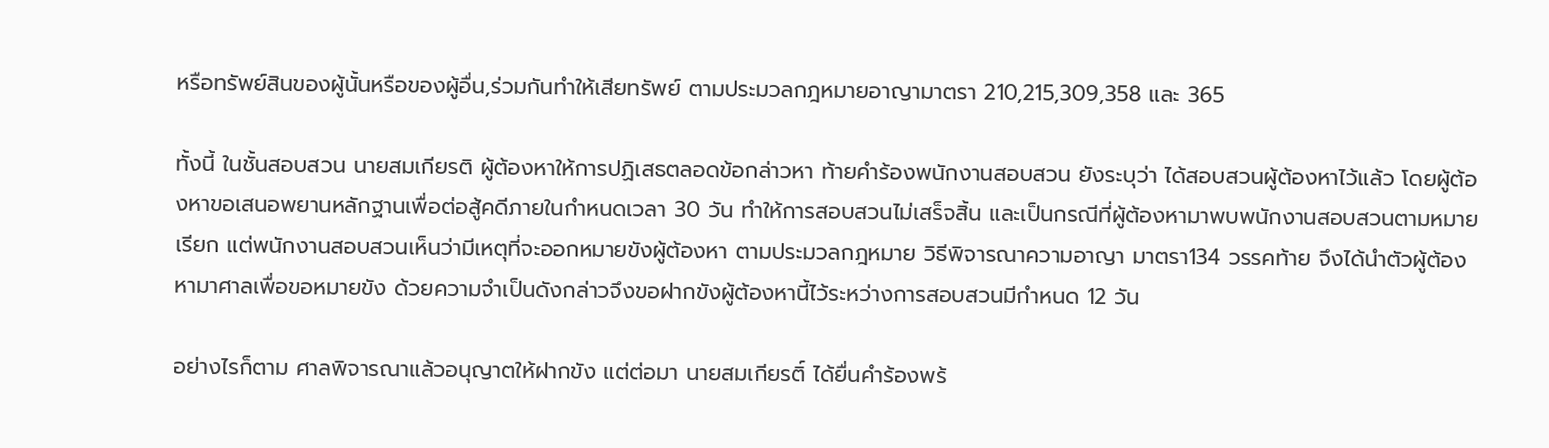หรือทรัพย์สินของผู้นั้นหรือของผู้อื่น,ร่วมกันทำให้เสียทรัพย์ ตามประมวลกฎหมายอาญามาตรา 210,215,309,358 และ 365

ทั้งนี้ ในชั้นสอบสวน นายสมเกียรติ ผู้ต้องหาให้การปฏิเสธตลอดข้อกล่าวหา ท้ายคำร้องพนักงานสอบสวน ยังระบุว่า ได้สอบสวนผู้ต้องหาไว้แล้ว โดยผู้ต้องหาขอเสนอพยานหลักฐานเพื่อต่อสู้คดีภายในกำหนดเวลา 30 วัน ทำให้การสอบสวนไม่เสร็จสิ้น และเป็นกรณีที่ผู้ต้องหามาพบพนักงานสอบสวนตามหมายเรียก แต่พนักงานสอบสวนเห็นว่ามีเหตุที่จะออกหมายขังผู้ต้องหา ตามประมวลกฎหมาย วิธีพิจารณาความอาญา มาตรา134 วรรคท้าย จึงได้นำตัวผู้ต้องหามาศาลเพื่อขอหมายขัง ด้วยความจำเป็นดังกล่าวจึงขอฝากขังผู้ต้องหานี้ไว้ระหว่างการสอบสวนมีกำหนด 12 วัน

อย่างไรก็ตาม ศาลพิจารณาแล้วอนุญาตให้ฝากขัง แต่ต่อมา นายสมเกียรติ์ ได้ยื่นคำร้องพร้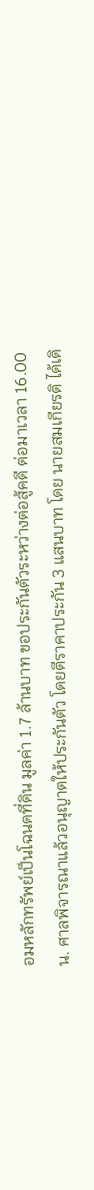อมหลักทรัพย์เป็นโฉนดที่ดิน มูลค่า 1.7 ล้านบาท ขอประกันตัวระหว่างต่อสู้คดี ต่อมาเวลา 16.00 น. ศาลพิจารณาแล้วอนุญาตให้ประกันตัว โดยตีราคาประกัน 3 แสนบาท โดย นายสมเกียรติ ได้เดิ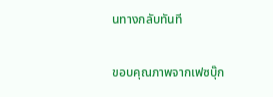นทางกลับทันที

ขอบคุณภาพจากเฟซบุ๊ก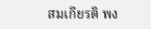สมเกียรติ พง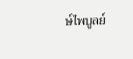ษ์ไพบูลย์